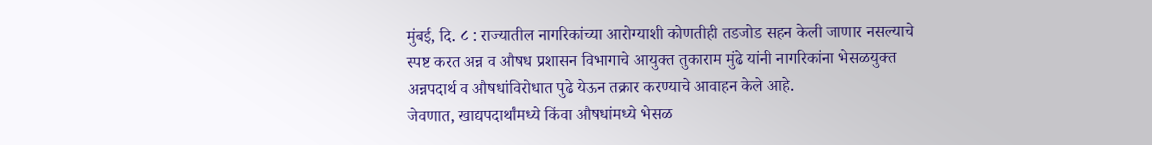मुंबई, दि. ८ : राज्यातील नागरिकांच्या आरोग्याशी कोणतीही तडजोड सहन केली जाणार नसल्याचे स्पष्ट करत अन्न व औषध प्रशासन विभागाचे आयुक्त तुकाराम मुंढे यांनी नागरिकांना भेसळयुक्त अन्नपदार्थ व औषधांविरोधात पुढे येऊन तक्रार करण्याचे आवाहन केले आहे.
जेवणात, खाद्यपदार्थांमध्ये किंवा औषधांमध्ये भेसळ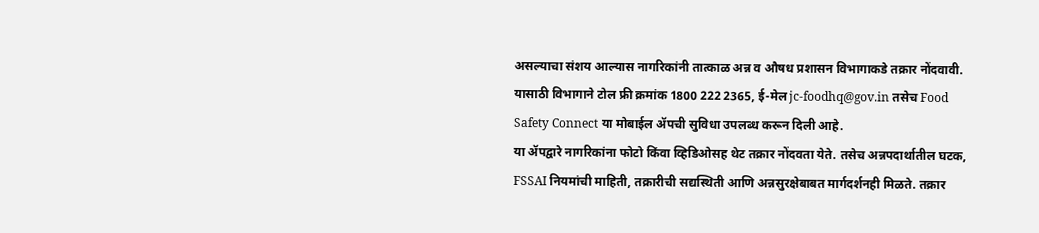असल्याचा संशय आल्यास नागरिकांनी तात्काळ अन्न व औषध प्रशासन विभागाकडे तक्रार नोंदवावी. यासाठी विभागाने टोल फ्री क्रमांक 1800 222 2365, ई-मेल jc-foodhq@gov.in तसेच Food Safety Connect या मोबाईल ॲपची सुविधा उपलब्ध करून दिली आहे.
या ॲपद्वारे नागरिकांना फोटो किंवा व्हिडिओसह थेट तक्रार नोंदवता येते. तसेच अन्नपदार्थातील घटक, FSSAI नियमांची माहिती, तक्रारीची सद्यस्थिती आणि अन्नसुरक्षेबाबत मार्गदर्शनही मिळते. तक्रार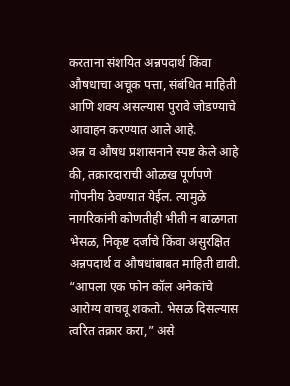करताना संशयित अन्नपदार्थ किंवा औषधाचा अचूक पत्ता, संबंधित माहिती आणि शक्य असल्यास पुरावे जोडण्याचे आवाहन करण्यात आले आहे.
अन्न व औषध प्रशासनाने स्पष्ट केले आहे की, तक्रारदाराची ओळख पूर्णपणे गोपनीय ठेवण्यात येईल. त्यामुळे नागरिकांनी कोणतीही भीती न बाळगता भेसळ, निकृष्ट दर्जाचे किंवा असुरक्षित अन्नपदार्थ व औषधांबाबत माहिती द्यावी.
“आपला एक फोन कॉल अनेकांचे आरोग्य वाचवू शकतो. भेसळ दिसल्यास त्वरित तक्रार करा,” असे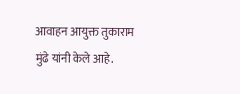आवाहन आयुक्त तुकाराम मुंढे यांनी केले आहे.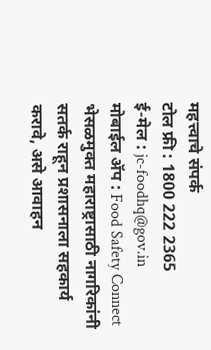महत्त्वाचे संपर्क
टोल फ्री : 1800 222 2365
ई-मेल : jc-foodhq@gov.in
मोबाईल ॲप : Food Safety Connect
भेसळमुक्त महाराष्ट्रासाठी नागरिकांनी सतर्क राहून प्रशासनाला सहकार्य करावे, असे आवाहन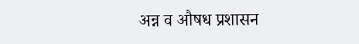अन्न व औषध प्रशासन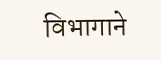विभागाने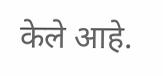केले आहे.